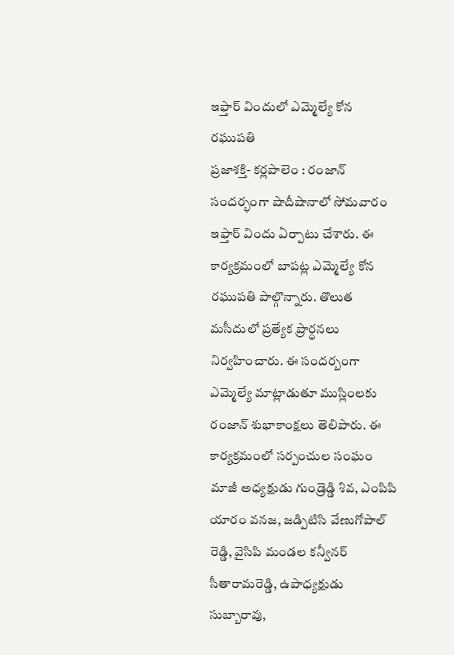ఇఫ్తార్ విందులో ఎమ్మెల్యే కోన రఘుపతి
ప్రజాశక్తి- కర్లపాలెం : రంజాన్ సందర్భంగా షాదీషానాలో సోమవారం ఇఫ్తార్ విందు ఏర్పాటు చేశారు. ఈ కార్యక్రమంలో బాపట్ల ఎమ్మెల్యే కోన రఘుపతి పాల్గొన్నారు. తొలుత మసీదులో ప్రత్యేక ప్రార్ధనలు నిర్వహించారు. ఈ సందర్బంగా ఎమ్మెల్యే మాట్లాడుతూ ముస్లింలకు రంజాన్ శుభాకాంక్షలు తెలిపారు. ఈ కార్యక్రమంలో సర్పంచుల సంఘం మాజీ అధ్యక్షుడు గుండ్రెడ్డి శివ, ఎంపిపి యారం వనజ, జడ్పిటిసి వేణుగోపాల్ రెడ్డి, వైసిపి మండల కన్వీనర్ సీతారామరెడ్డి, ఉపాధ్యక్షుడు సుబ్బారావు,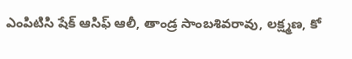ఎంపిటిసి షేక్ ఆసిఫ్ ఆలీ, తాండ్ర సాంబశివరావు, లక్ష్మణ, కో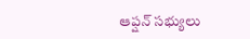ఆప్షన్ సభ్యులు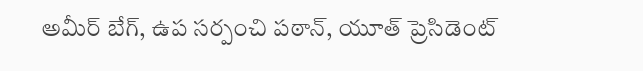అమీర్ బేగ్, ఉప సర్పంచి పఠాన్, యూత్ ప్రెసిడెంట్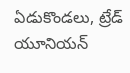ఏడుకొండలు, ట్రేడ్ యూనియన్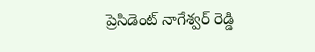ప్రెసిడెంట్ నాగేశ్వర్ రెడ్డి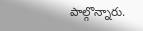పాల్గొన్నారు.